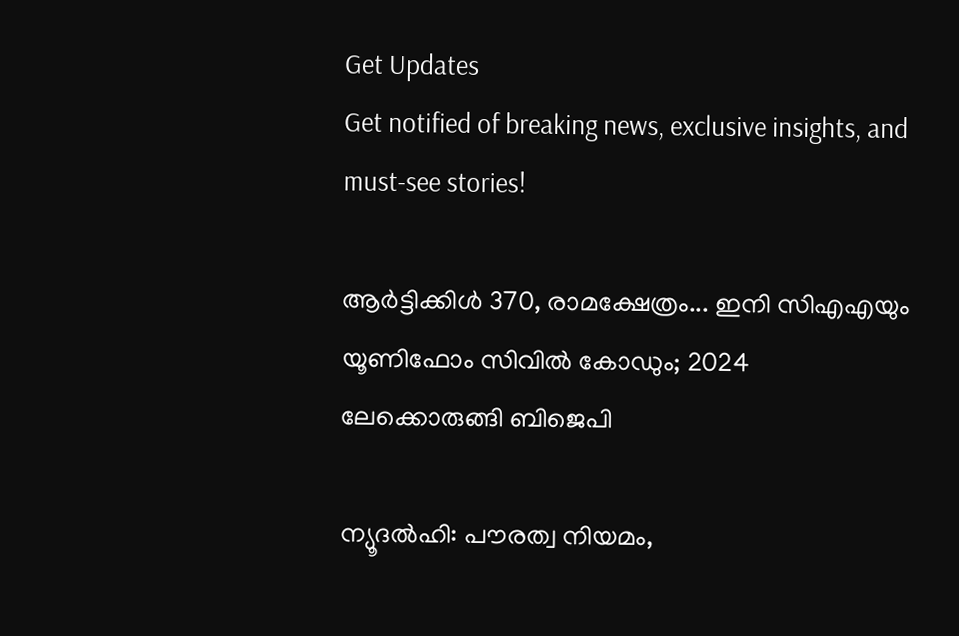Get Updates
Get notified of breaking news, exclusive insights, and must-see stories!

ആര്‍ട്ടിക്കിള്‍ 370, രാമക്ഷേത്രം... ഇനി സിഎഎയും യൂണിഫോം സിവില്‍ കോഡും; 2024 ലേക്കൊരുങ്ങി ബിജെപി

ന്യൂദല്‍ഹി: പൗരത്വ നിയമം,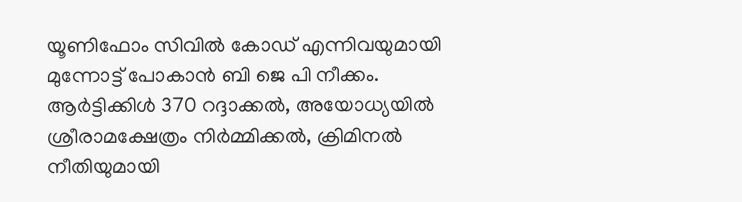യൂണിഫോം സിവില്‍ കോഡ് എന്നിവയുമായി മുന്നോട്ട് പോകാന്‍ ബി ജെ പി നീക്കം. ആര്‍ട്ടിക്കിള്‍ 370 റദ്ദാക്കല്‍, അയോധ്യയില്‍ ശ്രീരാമക്ഷേത്രം നിര്‍മ്മിക്കല്‍, ക്രിമിനല്‍ നീതിയുമായി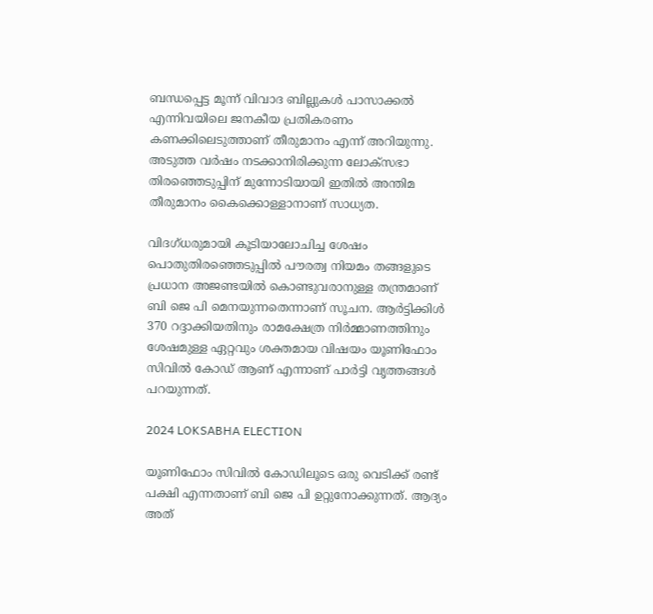ബന്ധപ്പെട്ട മൂന്ന് വിവാദ ബില്ലുകള്‍ പാസാക്കല്‍ എന്നിവയിലെ ജനകീയ പ്രതികരണം കണക്കിലെടുത്താണ് തീരുമാനം എന്ന് അറിയുന്നു. അടുത്ത വര്‍ഷം നടക്കാനിരിക്കുന്ന ലോക്‌സഭാ തിരഞ്ഞെടുപ്പിന് മുന്നോടിയായി ഇതില്‍ അന്തിമ തീരുമാനം കൈക്കൊള്ളാനാണ് സാധ്യത.

വിദഗ്ധരുമായി കൂടിയാലോചിച്ച ശേഷം പൊതുതിരഞ്ഞെടുപ്പില്‍ പൗരത്വ നിയമം തങ്ങളുടെ പ്രധാന അജണ്ടയില്‍ കൊണ്ടുവരാനുള്ള തന്ത്രമാണ് ബി ജെ പി മെനയുന്നതെന്നാണ് സൂചന. ആര്‍ട്ടിക്കിള്‍ 370 റദ്ദാക്കിയതിനും രാമക്ഷേത്ര നിര്‍മ്മാണത്തിനും ശേഷമുള്ള ഏറ്റവും ശക്തമായ വിഷയം യൂണിഫോം സിവില്‍ കോഡ് ആണ് എന്നാണ് പാര്‍ട്ടി വൃത്തങ്ങള്‍ പറയുന്നത്.

2024 LOKSABHA ELECTION

യൂണിഫോം സിവില്‍ കോഡിലൂടെ ഒരു വെടിക്ക് രണ്ട് പക്ഷി എന്നതാണ് ബി ജെ പി ഉറ്റുനോക്കുന്നത്. ആദ്യം അത്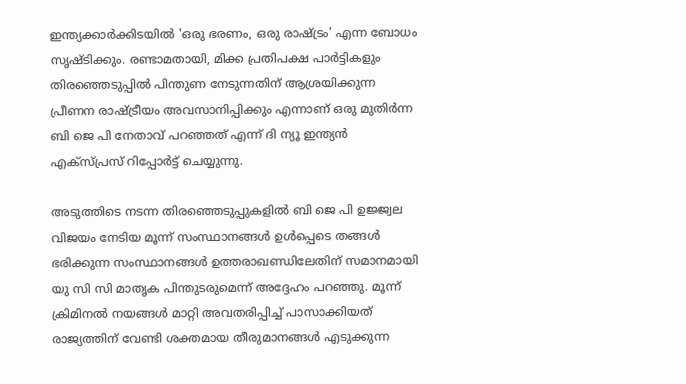ഇന്ത്യക്കാര്‍ക്കിടയില്‍ 'ഒരു ഭരണം, ഒരു രാഷ്ട്രം' എന്ന ബോധം സൃഷ്ടിക്കും. രണ്ടാമതായി, മിക്ക പ്രതിപക്ഷ പാര്‍ട്ടികളും തിരഞ്ഞെടുപ്പില്‍ പിന്തുണ നേടുന്നതിന് ആശ്രയിക്കുന്ന പ്രീണന രാഷ്ട്രീയം അവസാനിപ്പിക്കും എന്നാണ് ഒരു മുതിര്‍ന്ന ബി ജെ പി നേതാവ് പറഞ്ഞത് എന്ന് ദി ന്യൂ ഇന്ത്യന്‍ എക്‌സ്പ്രസ് റിപ്പോര്‍ട്ട് ചെയ്യുന്നു.

അടുത്തിടെ നടന്ന തിരഞ്ഞെടുപ്പുകളില്‍ ബി ജെ പി ഉജ്ജ്വല വിജയം നേടിയ മൂന്ന് സംസ്ഥാനങ്ങള്‍ ഉള്‍പ്പെടെ തങ്ങള്‍ ഭരിക്കുന്ന സംസ്ഥാനങ്ങള്‍ ഉത്തരാഖണ്ഡിലേതിന് സമാനമായി യു സി സി മാതൃക പിന്തുടരുമെന്ന് അദ്ദേഹം പറഞ്ഞു. മൂന്ന് ക്രിമിനല്‍ നയങ്ങള്‍ മാറ്റി അവതരിപ്പിച്ച് പാസാക്കിയത് രാജ്യത്തിന് വേണ്ടി ശക്തമായ തീരുമാനങ്ങള്‍ എടുക്കുന്ന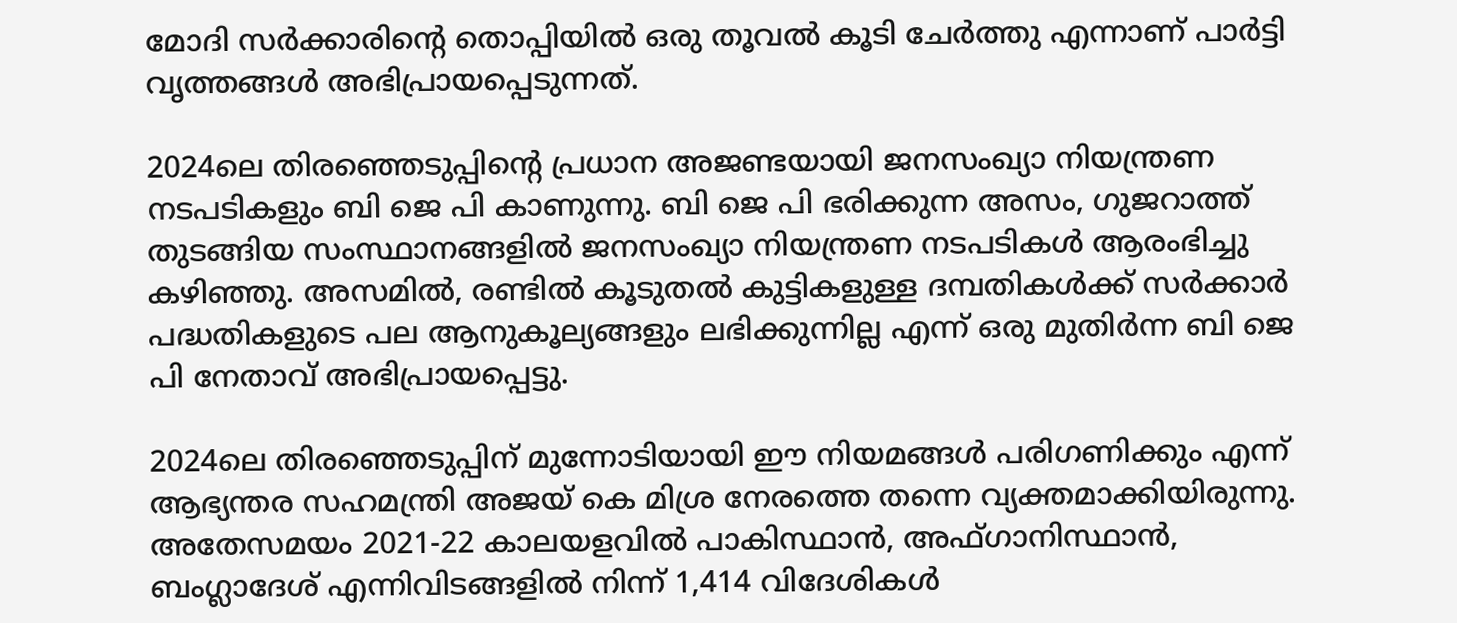മോദി സര്‍ക്കാരിന്റെ തൊപ്പിയില്‍ ഒരു തൂവല്‍ കൂടി ചേര്‍ത്തു എന്നാണ് പാര്‍ട്ടി വൃത്തങ്ങള്‍ അഭിപ്രായപ്പെടുന്നത്.

2024ലെ തിരഞ്ഞെടുപ്പിന്റെ പ്രധാന അജണ്ടയായി ജനസംഖ്യാ നിയന്ത്രണ നടപടികളും ബി ജെ പി കാണുന്നു. ബി ജെ പി ഭരിക്കുന്ന അസം, ഗുജറാത്ത് തുടങ്ങിയ സംസ്ഥാനങ്ങളില്‍ ജനസംഖ്യാ നിയന്ത്രണ നടപടികള്‍ ആരംഭിച്ചു കഴിഞ്ഞു. അസമില്‍, രണ്ടില്‍ കൂടുതല്‍ കുട്ടികളുള്ള ദമ്പതികള്‍ക്ക് സര്‍ക്കാര്‍ പദ്ധതികളുടെ പല ആനുകൂല്യങ്ങളും ലഭിക്കുന്നില്ല എന്ന് ഒരു മുതിര്‍ന്ന ബി ജെ പി നേതാവ് അഭിപ്രായപ്പെട്ടു.

2024ലെ തിരഞ്ഞെടുപ്പിന് മുന്നോടിയായി ഈ നിയമങ്ങള്‍ പരിഗണിക്കും എന്ന് ആഭ്യന്തര സഹമന്ത്രി അജയ് കെ മിശ്ര നേരത്തെ തന്നെ വ്യക്തമാക്കിയിരുന്നു. അതേസമയം 2021-22 കാലയളവില്‍ പാകിസ്ഥാന്‍, അഫ്ഗാനിസ്ഥാന്‍, ബംഗ്ലാദേശ് എന്നിവിടങ്ങളില്‍ നിന്ന് 1,414 വിദേശികള്‍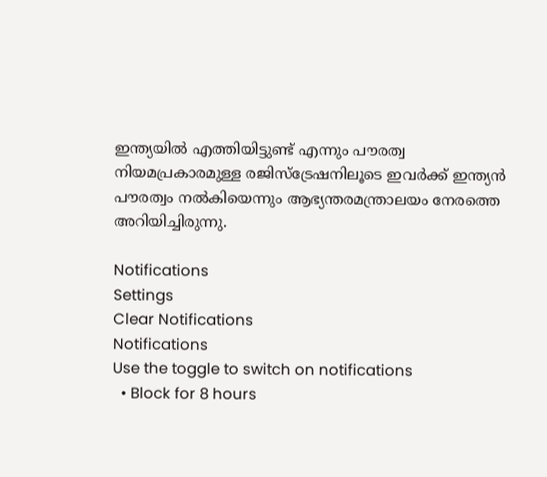ഇന്ത്യയില്‍ എത്തിയിട്ടുണ്ട് എന്നും പൗരത്വ നിയമപ്രകാരമുള്ള രജിസ്‌ട്രേഷനിലൂടെ ഇവര്‍ക്ക് ഇന്ത്യന്‍ പൗരത്വം നല്‍കിയെന്നും ആഭ്യന്തരമന്ത്രാലയം നേരത്തെ അറിയിച്ചിരുന്നു.

Notifications
Settings
Clear Notifications
Notifications
Use the toggle to switch on notifications
  • Block for 8 hours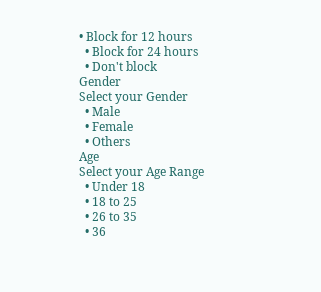• Block for 12 hours
  • Block for 24 hours
  • Don't block
Gender
Select your Gender
  • Male
  • Female
  • Others
Age
Select your Age Range
  • Under 18
  • 18 to 25
  • 26 to 35
  • 36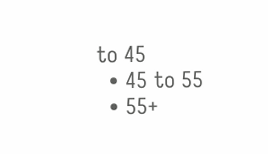to 45
  • 45 to 55
  • 55+